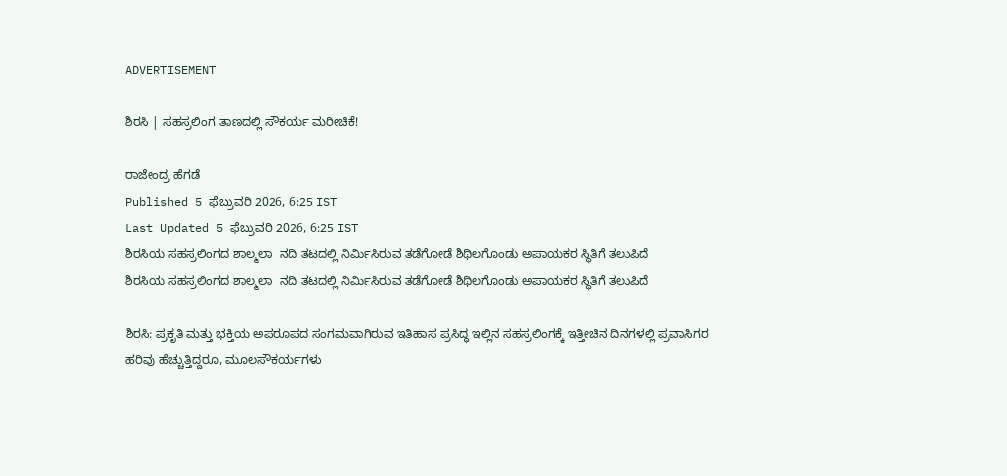ADVERTISEMENT

ಶಿರಸಿ | ಸಹಸ್ರಲಿಂಗ ತಾಣದಲ್ಲಿ ಸೌಕರ್ಯ ಮರೀಚಿಕೆ!

ರಾಜೇಂದ್ರ ಹೆಗಡೆ
Published 5 ಫೆಬ್ರುವರಿ 2026, 6:25 IST
Last Updated 5 ಫೆಬ್ರುವರಿ 2026, 6:25 IST
ಶಿರಸಿಯ ಸಹಸ್ರಲಿಂಗದ ಶಾಲ್ಮಲಾ  ನದಿ ತಟದಲ್ಲಿ ನಿರ್ಮಿಸಿರುವ ತಡೆಗೋಡೆ ಶಿಥಿಲಗೊಂಡು ಅಪಾಯಕರ ಸ್ಥಿತಿಗೆ ತಲುಪಿದೆ
ಶಿರಸಿಯ ಸಹಸ್ರಲಿಂಗದ ಶಾಲ್ಮಲಾ  ನದಿ ತಟದಲ್ಲಿ ನಿರ್ಮಿಸಿರುವ ತಡೆಗೋಡೆ ಶಿಥಿಲಗೊಂಡು ಅಪಾಯಕರ ಸ್ಥಿತಿಗೆ ತಲುಪಿದೆ

ಶಿರಸಿ: ಪ್ರಕೃತಿ ಮತ್ತು ಭಕ್ತಿಯ ಅಪರೂಪದ ಸಂಗಮವಾಗಿರುವ ಇತಿಹಾಸ ಪ್ರಸಿದ್ಧ ಇಲ್ಲಿನ ಸಹಸ್ರಲಿಂಗಕ್ಕೆ ಇತ್ತೀಚಿನ ದಿನಗಳಲ್ಲಿ ಪ್ರವಾಸಿಗರ ಹರಿವು ಹೆಚ್ಚುತ್ತಿದ್ದರೂ, ಮೂಲಸೌಕರ್ಯಗಳು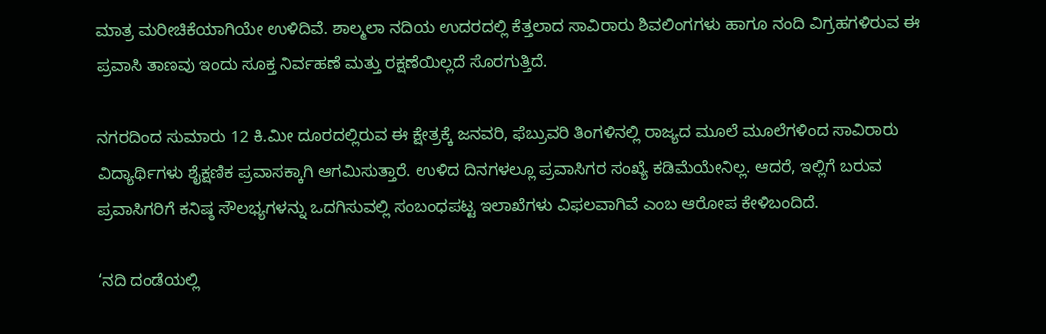ಮಾತ್ರ ಮರೀಚಿಕೆಯಾಗಿಯೇ ಉಳಿದಿವೆ. ಶಾಲ್ಮಲಾ ನದಿಯ ಉದರದಲ್ಲಿ ಕೆತ್ತಲಾದ ಸಾವಿರಾರು ಶಿವಲಿಂಗಗಳು ಹಾಗೂ ನಂದಿ ವಿಗ್ರಹಗಳಿರುವ ಈ ಪ್ರವಾಸಿ ತಾಣವು ಇಂದು ಸೂಕ್ತ ನಿರ್ವಹಣೆ ಮತ್ತು ರಕ್ಷಣೆಯಿಲ್ಲದೆ ಸೊರಗುತ್ತಿದೆ.

ನಗರದಿಂದ ಸುಮಾರು 12 ಕಿ.ಮೀ ದೂರದಲ್ಲಿರುವ ಈ ಕ್ಷೇತ್ರಕ್ಕೆ ಜನವರಿ, ಫೆಬ್ರುವರಿ ತಿಂಗಳಿನಲ್ಲಿ ರಾಜ್ಯದ ಮೂಲೆ ಮೂಲೆಗಳಿಂದ ಸಾವಿರಾರು ವಿದ್ಯಾರ್ಥಿಗಳು ಶೈಕ್ಷಣಿಕ ಪ್ರವಾಸಕ್ಕಾಗಿ ಆಗಮಿಸುತ್ತಾರೆ. ಉಳಿದ ದಿನಗಳಲ್ಲೂ ಪ್ರವಾಸಿಗರ ಸಂಖ್ಯೆ ಕಡಿಮೆಯೇನಿಲ್ಲ. ಆದರೆ, ಇಲ್ಲಿಗೆ ಬರುವ ಪ್ರವಾಸಿಗರಿಗೆ ಕನಿಷ್ಠ ಸೌಲಭ್ಯಗಳನ್ನು ಒದಗಿಸುವಲ್ಲಿ ಸಂಬಂಧಪಟ್ಟ ಇಲಾಖೆಗಳು ವಿಫಲವಾಗಿವೆ ಎಂಬ ಆರೋಪ ಕೇಳಿಬಂದಿದೆ.

‘ನದಿ ದಂಡೆಯಲ್ಲಿ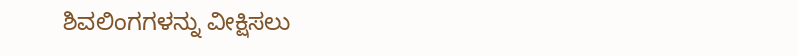ಶಿವಲಿಂಗಗಳನ್ನು ವೀಕ್ಷಿಸಲು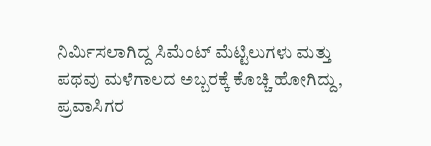ನಿರ್ಮಿಸಲಾಗಿದ್ದ ಸಿಮೆಂಟ್ ಮೆಟ್ಟಿಲುಗಳು ಮತ್ತು ಪಥವು ಮಳೆಗಾಲದ ಅಬ್ಬರಕ್ಕೆ ಕೊಚ್ಚಿ ಹೋಗಿದ್ದು, ಪ್ರವಾಸಿಗರ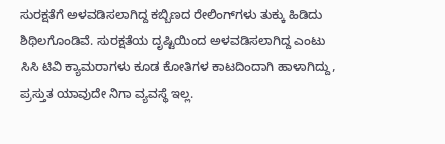ಸುರಕ್ಷತೆಗೆ ಅಳವಡಿಸಲಾಗಿದ್ದ ಕಬ್ಬಿಣದ ರೇಲಿಂಗ್‌ಗಳು ತುಕ್ಕು ಹಿಡಿದು ಶಿಥಿಲಗೊಂಡಿವೆ. ಸುರಕ್ಷತೆಯ ದೃಷ್ಟಿಯಿಂದ ಅಳವಡಿಸಲಾಗಿದ್ದ ಎಂಟು ಸಿಸಿ ಟಿವಿ ಕ್ಯಾಮರಾಗಳು ಕೂಡ ಕೋತಿಗಳ ಕಾಟದಿಂದಾಗಿ ಹಾಳಾಗಿದ್ದು, ಪ್ರಸ್ತುತ ಯಾವುದೇ ನಿಗಾ ವ್ಯವಸ್ಥೆ ಇಲ್ಲ.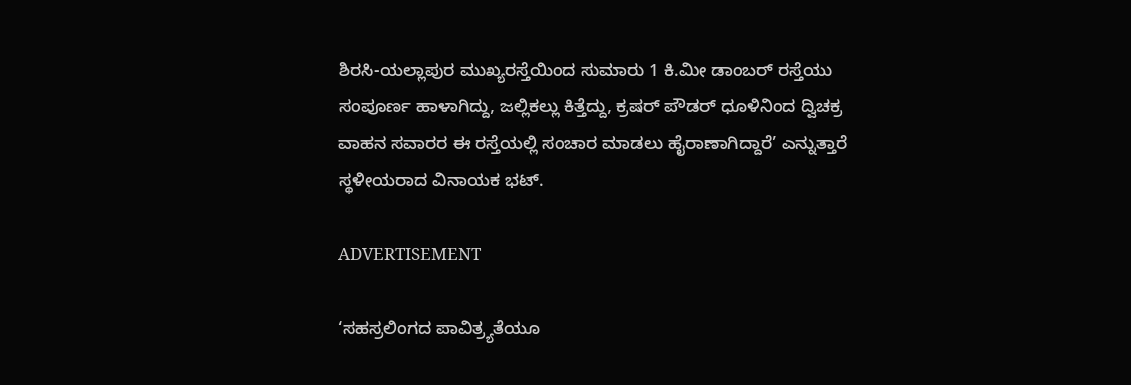ಶಿರಸಿ-ಯಲ್ಲಾಪುರ ಮುಖ್ಯರಸ್ತೆಯಿಂದ ಸುಮಾರು 1 ಕಿ.ಮೀ ಡಾಂಬರ್ ರಸ್ತೆಯು ಸಂಪೂರ್ಣ ಹಾಳಾಗಿದ್ದು, ಜಲ್ಲಿಕಲ್ಲು ಕಿತ್ತೆದ್ದು, ಕ್ರಷರ್‌ ಪೌಡರ್‌ ಧೂಳಿನಿಂದ ದ್ವಿಚಕ್ರ ವಾಹನ ಸವಾರರ ಈ ರಸ್ತೆಯಲ್ಲಿ ಸಂಚಾರ ಮಾಡಲು ಹೈರಾಣಾಗಿದ್ದಾರೆ’ ಎನ್ನುತ್ತಾರೆ ಸ್ಥಳೀಯರಾದ ವಿನಾಯಕ ಭಟ್.

ADVERTISEMENT

‘ಸಹಸ್ರಲಿಂಗದ ಪಾವಿತ್ರ್ಯತೆಯೂ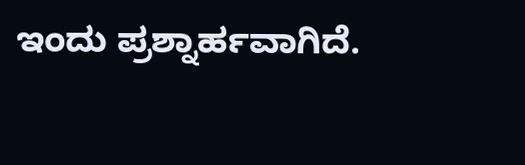ಇಂದು ಪ್ರಶ್ನಾರ್ಹವಾಗಿದೆ.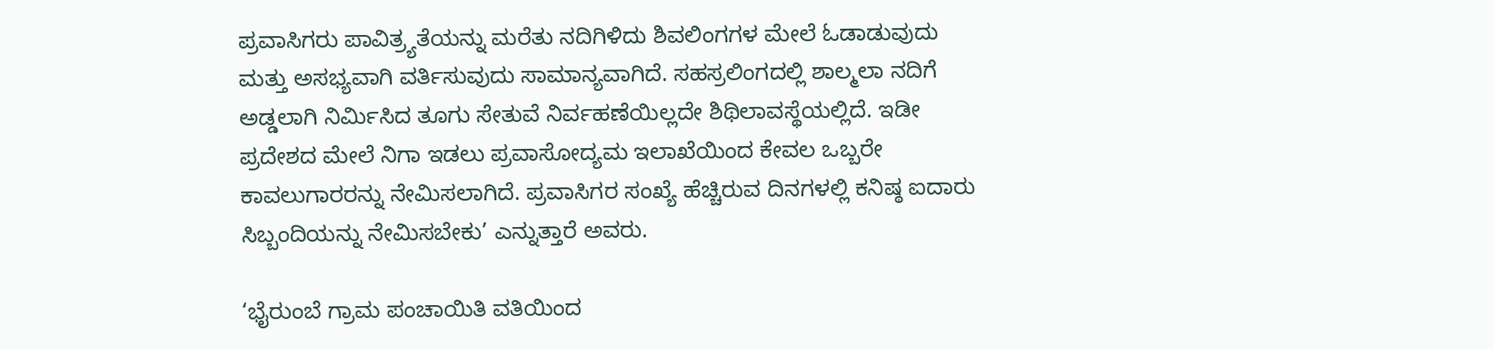ಪ್ರವಾಸಿಗರು ಪಾವಿತ್ರ್ಯತೆಯನ್ನು ಮರೆತು ನದಿಗಿಳಿದು ಶಿವಲಿಂಗಗಳ ಮೇಲೆ ಓಡಾಡುವುದು ಮತ್ತು ಅಸಭ್ಯವಾಗಿ ವರ್ತಿಸುವುದು ಸಾಮಾನ್ಯವಾಗಿದೆ. ಸಹಸ್ರಲಿಂಗದಲ್ಲಿ ಶಾಲ್ಮಲಾ ನದಿಗೆ ಅಡ್ಡಲಾಗಿ ನಿರ್ಮಿಸಿದ ತೂಗು ಸೇತುವೆ ನಿರ್ವಹಣೆಯಿಲ್ಲದೇ ಶಿಥಿಲಾವಸ್ಥೆಯಲ್ಲಿದೆ. ಇಡೀ ಪ್ರದೇಶದ ಮೇಲೆ ನಿಗಾ ಇಡಲು ಪ್ರವಾಸೋದ್ಯಮ ಇಲಾಖೆಯಿಂದ ಕೇವಲ ಒಬ್ಬರೇ ಕಾವಲುಗಾರರನ್ನು ನೇಮಿಸಲಾಗಿದೆ. ಪ್ರವಾಸಿಗರ ಸಂಖ್ಯೆ ಹೆಚ್ಚಿರುವ ದಿನಗಳಲ್ಲಿ ಕನಿಷ್ಠ ಐದಾರು ಸಿಬ್ಬಂದಿಯನ್ನು ನೇಮಿಸಬೇಕು’ ಎನ್ನುತ್ತಾರೆ ಅವರು.

‘ಭೈರುಂಬೆ ಗ್ರಾಮ ಪಂಚಾಯಿತಿ ವತಿಯಿಂದ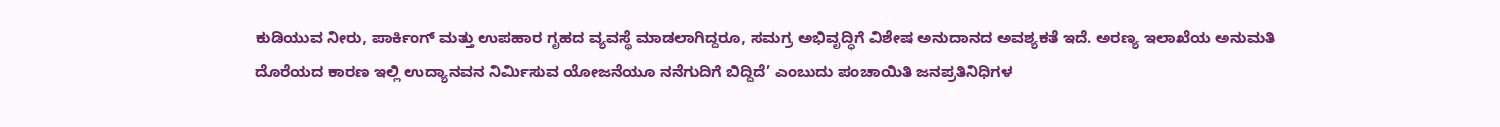ಕುಡಿಯುವ ನೀರು, ಪಾರ್ಕಿಂಗ್ ಮತ್ತು ಉಪಹಾರ ಗೃಹದ ವ್ಯವಸ್ಥೆ ಮಾಡಲಾಗಿದ್ದರೂ, ಸಮಗ್ರ ಅಭಿವೃದ್ಧಿಗೆ ವಿಶೇಷ ಅನುದಾನದ ಅವಶ್ಯಕತೆ ಇದೆ. ಅರಣ್ಯ ಇಲಾಖೆಯ ಅನುಮತಿ ದೊರೆಯದ ಕಾರಣ ಇಲ್ಲಿ ಉದ್ಯಾನವನ ನಿರ್ಮಿಸುವ ಯೋಜನೆಯೂ ನನೆಗುದಿಗೆ ಬಿದ್ದಿದೆ’ ಎಂಬುದು ಪಂಚಾಯಿತಿ ಜನಪ್ರತಿನಿಧಿಗಳ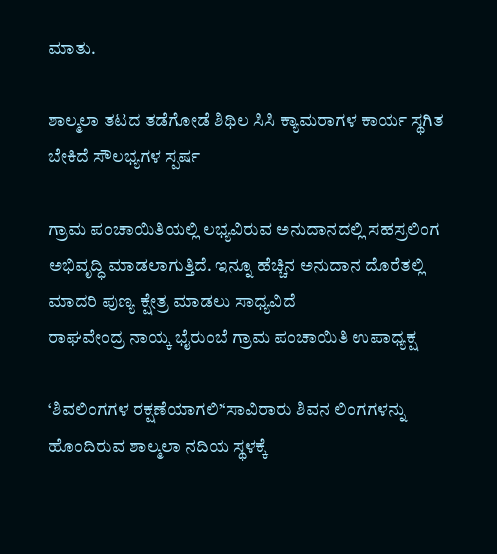ಮಾತು.

ಶಾಲ್ಮಲಾ ತಟದ ತಡೆಗೋಡೆ ಶಿಥಿಲ ಸಿಸಿ ಕ್ಯಾಮರಾಗಳ ಕಾರ್ಯ ಸ್ಥಗಿತ ಬೇಕಿದೆ ಸೌಲಭ್ಯಗಳ ಸ್ಪರ್ಷ

ಗ್ರಾಮ ಪಂಚಾಯಿತಿಯಲ್ಲಿ ಲಭ್ಯವಿರುವ ಅನುದಾನದಲ್ಲಿ ಸಹಸ್ರಲಿಂಗ ಅಭಿವೃದ್ಧಿ ಮಾಡಲಾಗುತ್ತಿದೆ. ಇನ್ನೂ ಹೆಚ್ಚಿನ ಅನುದಾನ ದೊರೆತಲ್ಲಿ ಮಾದರಿ ಪುಣ್ಯ ಕ್ಷೇತ್ರ ಮಾಡಲು ಸಾಧ್ಯವಿದೆ
ರಾಘವೇಂದ್ರ ನಾಯ್ಕ ಭೈರುಂಬೆ ಗ್ರಾಮ ಪಂಚಾಯಿತಿ ಉಪಾಧ್ಯಕ್ಷ

‘ಶಿವಲಿಂಗಗಳ ರಕ್ಷಣೆಯಾಗಲಿ’‘ಸಾವಿರಾರು ಶಿವನ ಲಿಂಗಗಳನ್ನು ಹೊಂದಿರುವ ಶಾಲ್ಮಲಾ ನದಿಯ ಸ್ಥಳಕ್ಕೆ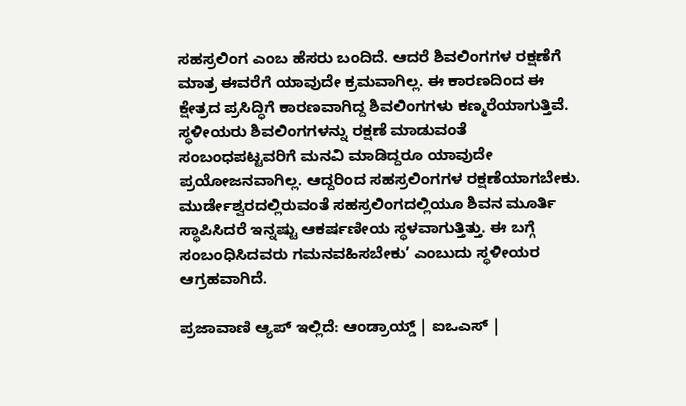ಸಹಸ್ರಲಿಂಗ ಎಂಬ ಹೆಸರು ಬಂದಿದೆ. ಆದರೆ ಶಿವಲಿಂಗಗಳ ರಕ್ಷಣೆಗೆ ಮಾತ್ರ ಈವರೆಗೆ ಯಾವುದೇ ಕ್ರಮವಾಗಿಲ್ಲ. ಈ ಕಾರಣದಿಂದ ಈ ಕ್ಷೇತ್ರದ ಪ್ರಸಿದ್ಧಿಗೆ ಕಾರಣವಾಗಿದ್ದ ಶಿವಲಿಂಗಗಳು ಕಣ್ಮರೆಯಾಗುತ್ತಿವೆ. ಸ್ಥಳೀಯರು ಶಿವಲಿಂಗಗಳನ್ನು ರಕ್ಷಣೆ ಮಾಡುವಂತೆ ಸಂಬಂಧಪಟ್ಟವರಿಗೆ ಮನವಿ ಮಾಡಿದ್ದರೂ ಯಾವುದೇ ಪ್ರಯೋಜನವಾಗಿಲ್ಲ. ಆದ್ದರಿಂದ ಸಹಸ್ರಲಿಂಗಗಳ ರಕ್ಷಣೆಯಾಗಬೇಕು. ಮುರ್ಡೇಶ್ವರದಲ್ಲಿರುವಂತೆ ಸಹಸ್ರಲಿಂಗದಲ್ಲಿಯೂ ಶಿವನ ಮೂರ್ತಿ ಸ್ಥಾಪಿಸಿದರೆ ಇನ್ನಷ್ಟು ಆಕರ್ಷಣೀಯ ಸ್ಥಳವಾಗುತ್ತಿತ್ತು. ಈ ಬಗ್ಗೆ ಸಂಬಂಧಿಸಿದವರು ಗಮನವಹಿಸಬೇಕು’ ಎಂಬುದು ಸ್ಥಳೀಯರ ಆಗ್ರಹವಾಗಿದೆ.

ಪ್ರಜಾವಾಣಿ ಆ್ಯಪ್ ಇಲ್ಲಿದೆ: ಆಂಡ್ರಾಯ್ಡ್ | ಐಒಎಸ್ |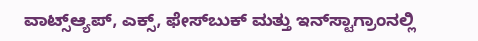ವಾಟ್ಸ್ಆ್ಯಪ್, ಎಕ್ಸ್, ಫೇಸ್‌ಬುಕ್ ಮತ್ತು ಇನ್‌ಸ್ಟಾಗ್ರಾಂನಲ್ಲಿ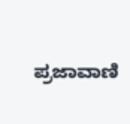ಪ್ರಜಾವಾಣಿ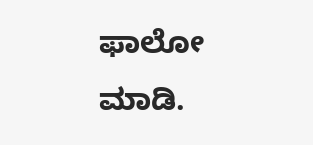ಫಾಲೋ ಮಾಡಿ.